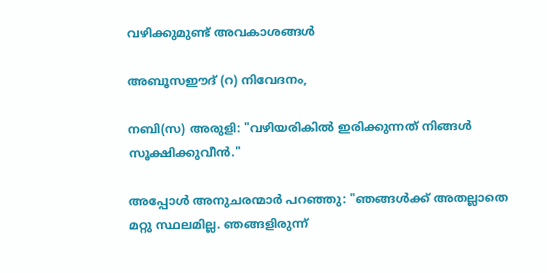വഴിക്കുമുണ്ട്‌ അവകാശങ്ങൾ

അബൂസഈദ് (റ) നിവേദനം,

നബി(സ) അരുളി: "വഴിയരികില്‍ ഇരിക്കുന്നത് നിങ്ങള്‍ സൂക്ഷിക്കുവീന്‍."

അപ്പോള്‍ അനുചരന്മാര്‍ പറഞ്ഞു: "ഞങ്ങള്‍ക്ക് അതല്ലാതെ മറ്റു സ്ഥലമില്ല. ഞങ്ങളിരുന്ന്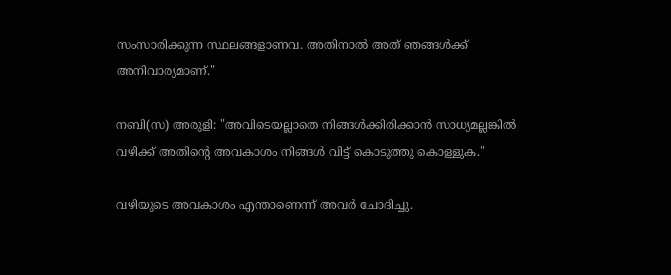സംസാരിക്കുന്ന സ്ഥലങ്ങളാണവ. അതിനാല്‍ അത് ഞങ്ങള്‍ക്ക് അനിവാര്യമാണ്."

നബി(സ) അരുളി: "അവിടെയല്ലാതെ നിങ്ങള്‍ക്കിരിക്കാന്‍ സാധ്യമല്ലങ്കില്‍ വഴിക്ക് അതിന്റെ അവകാശം നിങ്ങള്‍ വിട്ട് കൊടുത്തു കൊള്ളുക."

വഴിയുടെ അവകാശം എന്താണെന്ന് അവര്‍ ചോദിച്ചു.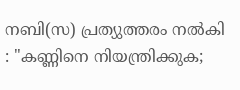നബി(സ) പ്രത്യുത്തരം നല്‍കി : "കണ്ണിനെ നിയന്ത്രിക്കുക;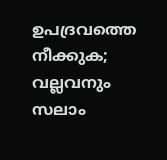ഉപദ്രവത്തെ നീക്കുക; വല്ലവനും സലാം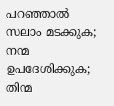പറഞ്ഞാല്‍ സലാം മടക്കുക; നന്മ ഉപദേശിക്കുക; തിന്മ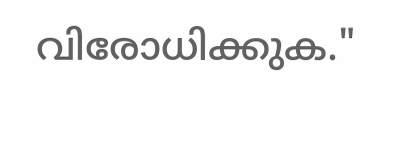വിരോധിക്കുക."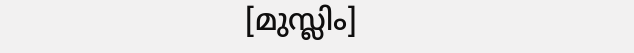[മുസ്ലിം]